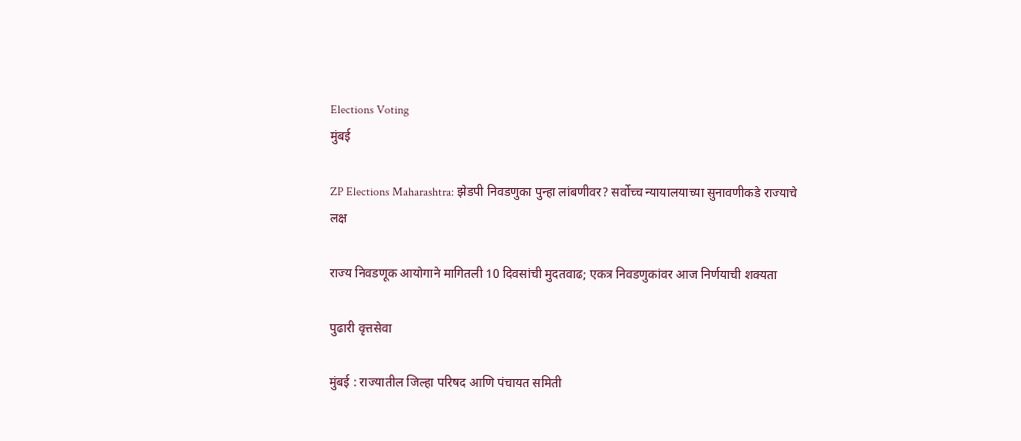Elections Voting
मुंबई

ZP Elections Maharashtra: झेडपी निवडणुका पुन्हा लांबणीवर? सर्वोच्च न्यायालयाच्या सुनावणीकडे राज्याचे लक्ष

राज्य निवडणूक आयोगाने मागितली 10 दिवसांची मुदतवाढ; एकत्र निवडणुकांवर आज निर्णयाची शक्यता

पुढारी वृत्तसेवा

मुंबई : राज्यातील जिल्हा परिषद आणि पंचायत समिती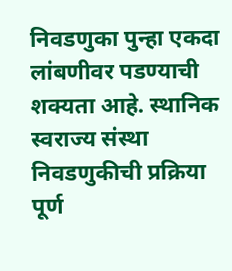निवडणुका पुन्हा एकदा लांबणीवर पडण्याची शक्यता आहे. स्थानिक स्वराज्य संस्था निवडणुकीची प्रक्रिया पूर्ण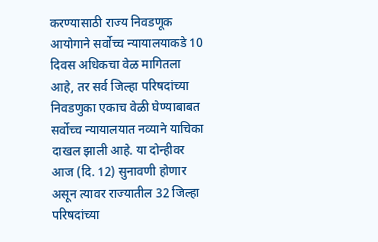करण्यासाठी राज्य निवडणूक आयोगाने सर्वोच्च न्यायालयाकडे 10 दिवस अधिकचा वेळ मागितला आहे, तर सर्व जिल्हा परिषदांच्या निवडणुका एकाच वेळी घेण्याबाबत सर्वोच्च न्यायालयात नव्याने याचिका दाखल झाली आहे. या दोन्हीवर आज (दि. 12) सुनावणी होणार असून त्यावर राज्यातील 32 जिल्हा परिषदांच्या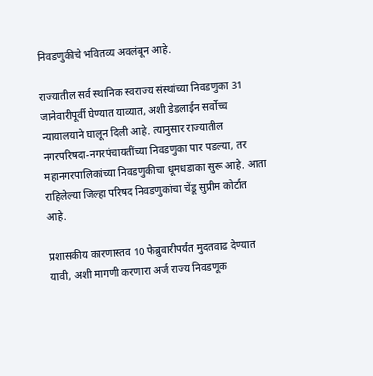निवडणुकीचे भवितव्य अवलंबून आहे.

राज्यातील सर्व स्थानिक स्वराज्य संस्थांच्या निवडणुका 31 जानेवारीपूर्वी घेण्यात याव्यात, अशी डेडलाईन सर्वोच्च न्यायालयाने घालून दिली आहे. त्यानुसार राज्यातील नगरपरिषदा-नगरपंचायतींच्या निवडणुका पार पडल्या, तर महानगरपालिकांच्या निवडणुकीचा धूमधडाका सुरू आहे. आता राहिलेल्या जिल्हा परिषद निवडणुकांचा चेंडू सुप्रीम कोर्टात आहे.

प्रशासकीय कारणास्तव 10 फेब्रुवारीपर्यंत मुदतवाढ देण्यात यावी, अशी मागणी करणारा अर्ज राज्य निवडणूक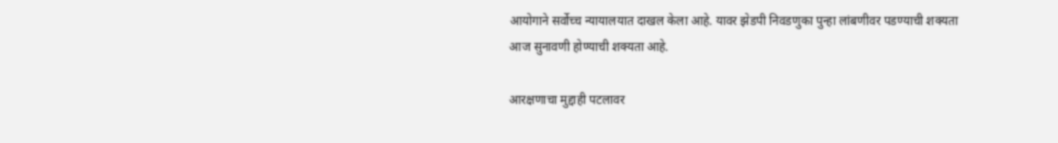आयोगाने सर्वोच्च न्यायालयात दाखल केला आहे. यावर झेडपी निवडणुका पुन्हा लांबणीवर पडण्याची शक्यता आज सुनावणी होण्याची शक्यता आहे.

आरक्षणाचा मुद्दाही पटलावर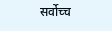सर्वोच्च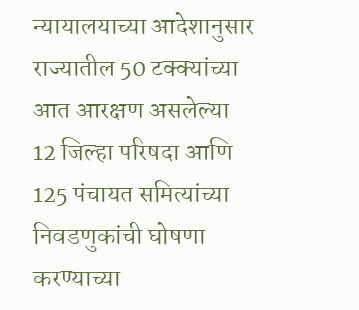न्यायालयाच्या आदेशानुसार राज्यातील 50 टक्क्यांच्या आत आरक्षण असलेल्या 12 जिल्हा परिषदा आणि 125 पंचायत समित्यांच्या निवडणुकांची घोषणा करण्याच्या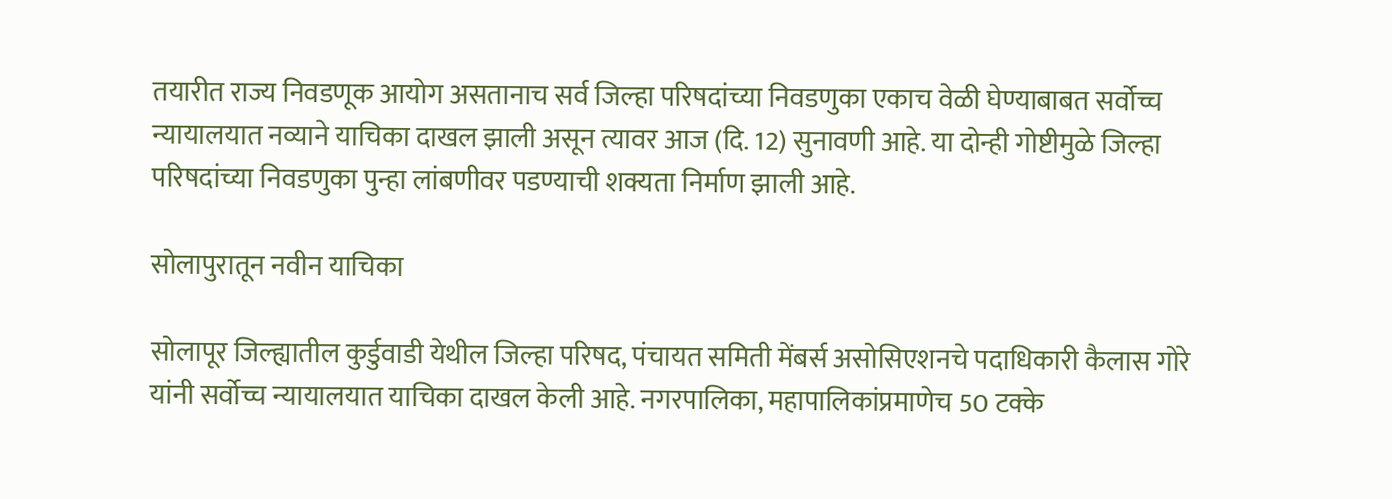तयारीत राज्य निवडणूक आयोग असतानाच सर्व जिल्हा परिषदांच्या निवडणुका एकाच वेळी घेण्याबाबत सर्वोच्च न्यायालयात नव्याने याचिका दाखल झाली असून त्यावर आज (दि. 12) सुनावणी आहे. या दोन्ही गोष्टीमुळे जिल्हा परिषदांच्या निवडणुका पुन्हा लांबणीवर पडण्याची शक्यता निर्माण झाली आहे.

सोलापुरातून नवीन याचिका

सोलापूर जिल्ह्यातील कुर्डुवाडी येथील जिल्हा परिषद, पंचायत समिती मेंबर्स असोसिएशनचे पदाधिकारी कैलास गोरे यांनी सर्वोच्च न्यायालयात याचिका दाखल केली आहे. नगरपालिका, महापालिकांप्रमाणेच 50 टक्के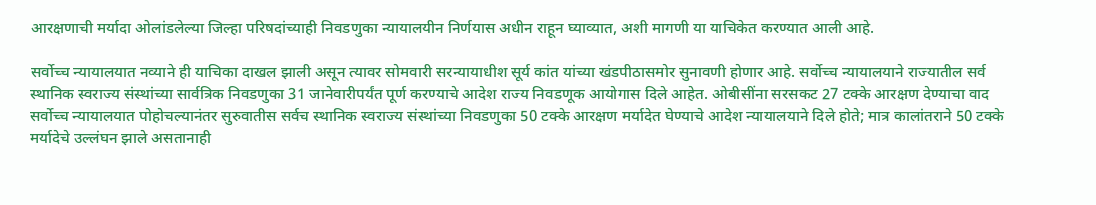आरक्षणाची मर्यादा ओलांडलेल्या जिल्हा परिषदांच्याही निवडणुका न्यायालयीन निर्णयास अधीन राहून घ्याव्यात, अशी मागणी या याचिकेत करण्यात आली आहे.

सर्वोच्च न्यायालयात नव्याने ही याचिका दाखल झाली असून त्यावर सोमवारी सरन्यायाधीश सूर्य कांत यांच्या खंडपीठासमोर सुनावणी होणार आहे. सर्वोच्च न्यायालयाने राज्यातील सर्व स्थानिक स्वराज्य संस्थांच्या सार्वत्रिक निवडणुका 31 जानेवारीपर्यंत पूर्ण करण्याचे आदेश राज्य निवडणूक आयोगास दिले आहेत. ओबीसींना सरसकट 27 टक्के आरक्षण देण्याचा वाद सर्वोच्च न्यायालयात पोहोचल्यानंतर सुरुवातीस सर्वच स्थानिक स्वराज्य संस्थांच्या निवडणुका 50 टक्के आरक्षण मर्यादेत घेण्याचे आदेश न्यायालयाने दिले होते; मात्र कालांतराने 50 टक्के मर्यादेचे उल्लंघन झाले असतानाही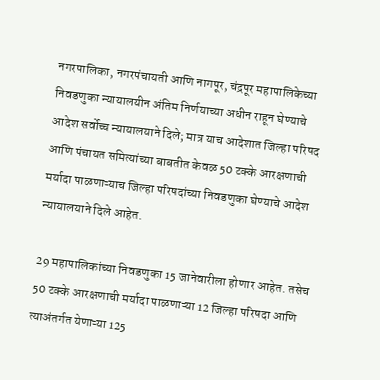नगरपालिका, नगरपंचायती आणि नागपूर, चंद्रपूर महापालिकेच्या निवडणुका न्यायालयीन अंतिम निर्णयाच्या अधीन राहून घेण्याचे आदेश सर्वोच्च न्यायालयाने दिले; मात्र याच आदेशात जिल्हा परिषद आणि पंचायत समित्यांच्या बाबतीत केवळ 50 टक्के आरक्षणाची मर्यादा पाळणाऱ्याच जिल्हा परिषदांच्या निवडणुका घेण्याचे आदेश न्यायालयाने दिले आहेत.

29 महापालिकांच्या निवडणुका 15 जानेवारीला होणार आहेत. तसेच 50 टक्के आरक्षणाची मर्यादा पाळणाऱ्या 12 जिल्हा परिषदा आणि त्याअंतर्गत येणाऱ्या 125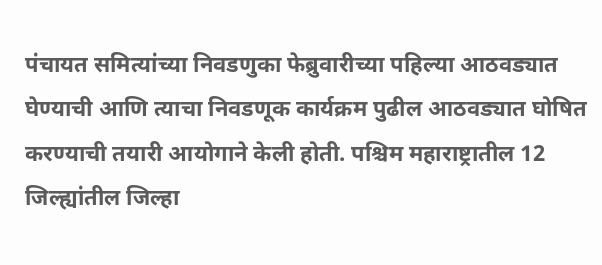पंचायत समित्यांच्या निवडणुका फेब्रुवारीच्या पहिल्या आठवड्यात घेण्याची आणि त्याचा निवडणूक कार्यक्रम पुढील आठवड्यात घोषित करण्याची तयारी आयोगाने केली होती. पश्चिम महाराष्ट्रातील 12 जिल्ह्यांतील जिल्हा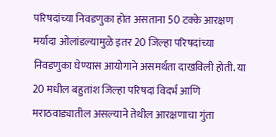परिषदांच्या निवडणुका होत असताना 50 टक्के आरक्षण मर्यादा ओलांडल्यामुळे इतर 20 जिल्हा परिषदांच्या निवडणुका घेण्यास आयोगाने असमर्थता दाखविली होती. या 20 मधील बहुतांश जिल्हा परिषदा विदर्भ आणि मराठवाड्यातील असल्याने तेथील आरक्षणाचा गुंता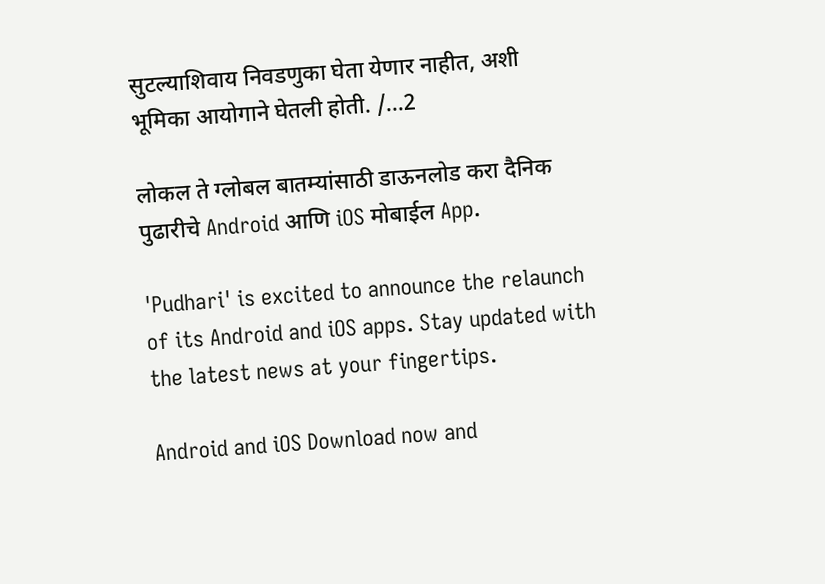सुटल्याशिवाय निवडणुका घेता येणार नाहीत, अशी भूमिका आयोगाने घेतली होती. /...2

लोकल ते ग्लोबल बातम्यांसाठी डाऊनलोड करा दैनिक पुढारीचे Android आणि iOS मोबाईल App.

'Pudhari' is excited to announce the relaunch of its Android and iOS apps. Stay updated with the latest news at your fingertips.

Android and iOS Download now and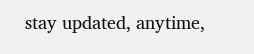stay updated, anytime,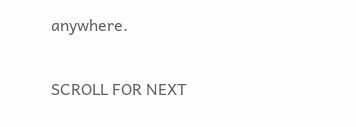anywhere.

SCROLL FOR NEXT